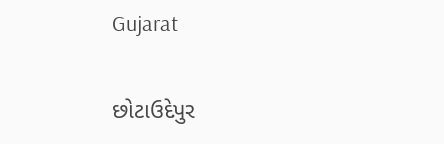Gujarat

છોટાઉદેપુર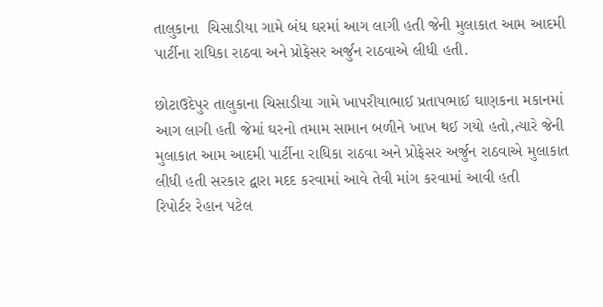તાલુકાના  ચિસાડીયા ગામે બંધ ઘરમાં આગ લાગી હતી જેની મુલાકાત આમ આદમી પાર્ટીના રાધિકા રાઠવા અને પ્રોફેસર અર્જુન રાઠવાએ લીધી હતી.

છોટાઉદેપુર તાલુકાના ચિસાડીયા ગામે ખાપરીયાભાઈ પ્રતાપભાઈ ઘાણકના મકાનમાં આગ લાગી હતી જેમાં ઘરનો તમામ સામાન બળીને ખાખ થઈ ગયો હતો,ત્યારે જેની મુલાકાત આમ આદમી પાર્ટીના રાધિકા રાઠવા અને પ્રોફેસર અર્જુન રાઠવાએ મુલાકાત લીધી હતી સરકાર દ્વારા મદદ કરવામાં આવે તેવી માંગ કરવામાં આવી હતી
રિપોર્ટર રેહાન પટેલ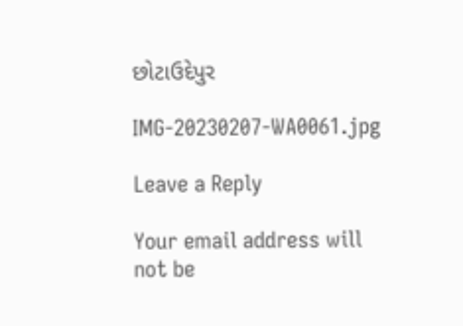છોટાઉદેપુર

IMG-20230207-WA0061.jpg

Leave a Reply

Your email address will not be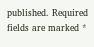published. Required fields are marked *